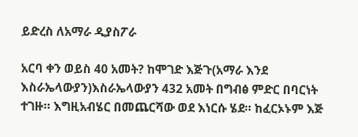ይድረስ ለአማራ ዲያስፖራ

አርባ ቀን ወይስ 40 አመት? ከሞገድ እጅጉ(አማራ እንደ እስራኤላውያን)እስራኤላውያን 432 አመት በግብፅ ምድር በባርነት ተገዙ። እግዚአብሄር በመጨርሻው ወደ እነርሱ ሄደ። ከፈርኦኑም እጅ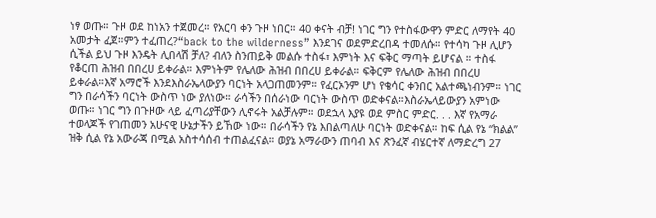ነፃ ወጡ። ጉዞ ወደ ከነአን ተጀመረ። የአርባ ቀን ጉዞ ነበር። 40 ቀናት ብቻ! ነገር ግን የተስፋውዋን ምድር ለማየት 40 አመታት ፈጀ።ምን ተፈጠረ?“back to the wilderness” እንደገና ወደምድረበዳ ተመለሱ። የተሳካ ጉዞ ሊሆን ሲችል ይህ ጉዞ እንዴት ሊበላሽ ቻለ? ብለን ስንጠይቅ መልሱ ተስፋ፣ እምነት እና ፍቅር ማጣት ይሆናል ። ተስፋ የቆርጠ ሕዝብ በበረሀ ይቀራል። እምነትም የሌለው ሕዝብ በበረሀ ይቀራል። ፍቅርም የሌለው ሕዝብ በበረሀ ይቀራል።እኛ አማሮች እንደእስራኤላውያን ባርነት አላጋጠመንም። የፈርኦንም ሆነ የቄሳር ቀንበር አልተጫነብንም። ነገር ግን በራሳችን ባርነት ውስጥ ነው ያለነው። ራሳችን በሰራነው ባርነት ውስጥ ወድቀናል።እስራኤላይውያን አምነው ወጡ። ነገር ግን በጉዞው ላይ ፈጣሪያቸውን ሊኖሩት አልቻሉም። ወደኋላ እያዩ ወደ ምስር ምድር. . . እኛ የአማራ ተወላጆች የገጠመን አሁናዊ ሁኔታችን ይኸው ነው። በራሳችን የኔ እበልጣለሁ ባርነት ወድቀናል። ከፍ ሲል የኔ “ክልል” ዝቅ ሲል የኔ አውራጃ በሚል አስተሳሰብ ተጠልፈናል። ወያኔ አማራውን ጠባብ እና ጽንፈኛ ብሄርተኛ ለማድረግ 27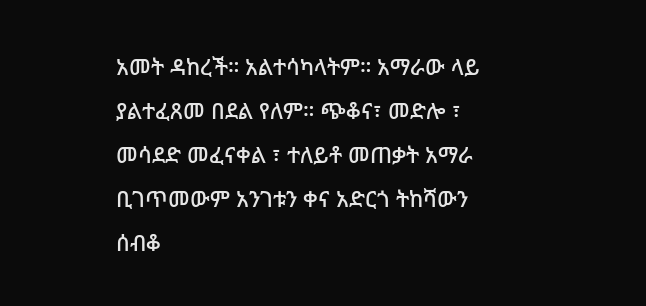አመት ዳከረች። አልተሳካላትም። አማራው ላይ ያልተፈጸመ በደል የለም። ጭቆና፣ መድሎ ፣ መሳደድ መፈናቀል ፣ ተለይቶ መጠቃት አማራ ቢገጥመውም አንገቱን ቀና አድርጎ ትከሻውን ሰብቆ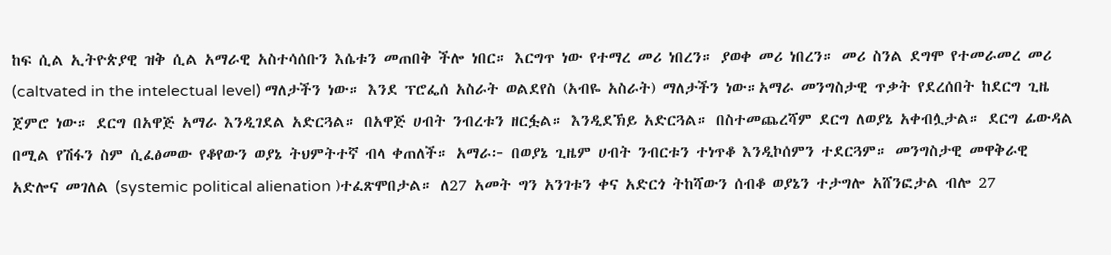ከፍ ሲል ኢትዮጵያዊ ዝቅ ሲል አማራዊ አስተሳሰቡን እሴቱን መጠበቅ ችሎ ነበር። እርግጥ ነው የተማረ መሪ ነበረን። ያወቀ መሪ ነበረን። መሪ ስንል ደግሞ የተመራመረ መሪ (caltvated in the intelectual level) ማለታችን ነው። እንደ ፕሮፌሰ አስራት ወልደየስ (አብዬ አስራት) ማለታችን ነው።አማራ መንግስታዊ ጥቃት የደረሰበት ከደርግ ጊዜ ጀምሮ ነው። ደርግ በአዋጅ አማራ እንዲገደል አድርጓል። በአዋጅ ሀብት ንብረቱን ዘርፏል። እንዲደኽይ አድርጓል። በስተመጨረሻም ደርግ ለወያኔ አቀብሏታል። ደርግ ፊውዳል በሚል የሽፋን ስም ሲፈፅመው የቆየውን ወያኔ ትህምትተኛ ብላ ቀጠለች። አማራ፦ በወያኔ ጊዜም ሀብት ንብርቱን ተነጥቆ እንዲኮሰምን ተደርጓም። መንግስታዊ መዋቅራዊ አድሎና መገለል (systemic political alienation )ተፈጽሞበታል። ለ27 አመት ግን አንገቱን ቀና አድርጎ ትከሻውን ሰብቆ ወያኔን ተታግሎ አሸንፎታል ብሎ 27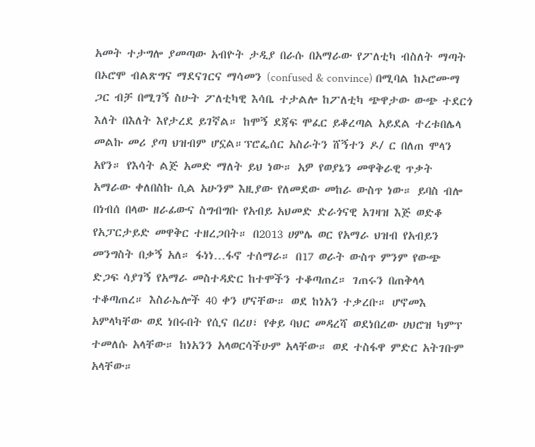አመት ተታግሎ ያመጣው አብዮት ታዲያ በራሱ በአማራው የፖለቲካ ብስለት ማጣት በኦሮሞ ብልጽግና ማደናገርና ማሳመን (confused & convince) በሚባል ከኦሮሙማ ጋር ብቻ በሚገኝ ስሁት ፖለቲካዊ እሳቤ ተታልሎ ከፖለቲካ ጭዋታው ውጭ ተደርጎ እለት በእለት እየታረደ ይገኛል። ከሞኝ ደጃፍ ሞፈር ይቆረጣል አይደል ተረቱበሌላ መልኩ መሪ ያጣ ህዝብም ሆኗል።ፕሮፌሰር አስራትን ሸኝተን ዶ/ ር በለጠ ሞላን አየን። የእሳት ልጅ አመድ ማለት ይህ ነው። አዎ የወያኔን መዋቅራዊ ጥቃት አማራው ቀለበስኩ ሲል አሁንም እዚያው የለመደው መከራ ውስጥ ነው። ይባስ ብሎ በነብሰ በላው ዘራፊውና ስግብግቡ የአብይ አህመድ ድራጎናዊ አገዛዝ እጅ ወድቆ የአፓርታይድ መዋቅር ተዘረጋበት። በ2013 ሀምሌ ወር የአማራ ህዝብ የአብይን መንግስት በቃኝ አለ። ፋነነ…ፋኖ ተሰማራ። በ17 ወራት ውስጥ ምንም የውጭ ድጋፍ ሳያገኝ የአማራ መስተዳድር ከተሞችን ተቆጣጠረ። ገጠሩን በጠቅላላ ተቆጣጠረ። እስራኤሎች 40 ቀን ሆናቸው። ወደ ከነአን ተቃረቡ። ሆኖመእ አምላካቸው ወደ ነበሩበት የሲና በረሀ፣ የቀይ ባህር መዳረሻ ወደነበረው ሀህሮዝ ካምፕ ተመለሱ አላቸው። ከነአንን አላወርሳችሁም አላቸው። ወደ ተስፋዋ ምድር አትገቡም አላቸው።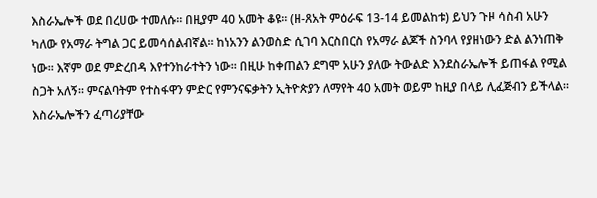እስራኤሎች ወደ በረሀው ተመለሱ። በዚያም 40 አመት ቆዩ። (ዘ-ጸአት ምዕራፍ 13-14 ይመልከቱ) ይህን ጉዞ ሳስብ አሁን ካለው የአማራ ትግል ጋር ይመሳሰልብኛል። ከነአንን ልንወስድ ሲገባ እርስበርስ የአማራ ልጆች ስንባላ የያዘነውን ድል ልንነጠቅ ነው። እኛም ወደ ምድረበዳ እየተንከራተትን ነው። በዚሁ ከቀጠልን ደግሞ አሁን ያለው ትውልድ እንደስራኤሎች ይጠፋል የሚል ስጋት አለኝ። ምናልባትም የተስፋዋን ምድር የምንናፍቃትን ኢትዮጵያን ለማየት 40 አመት ወይም ከዚያ በላይ ሊፈጅብን ይችላል። እስራኤሎችን ፈጣሪያቸው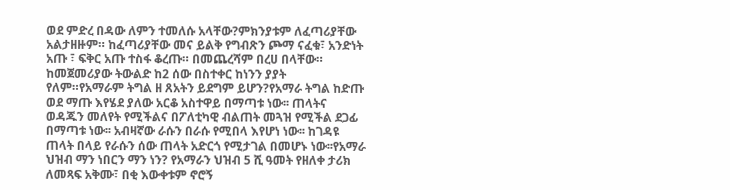ወደ ምድረ በዳው ለምን ተመለሱ አላቸው?ምክንያቱም ለፈጣሪያቸው አልታዘዙም። ከፈጣሪያቸው መና ይልቅ የግብጽን ጮማ ናፈቁ፣ አንድነት አጡ ፣ ፍቅር አጡ ተስፋ ቆረጡ። በመጨረሻም በረሀ በላቸው። ከመጀመሪያው ትውልድ ከ2 ሰው በስተቀር ከነንን ያያት የለም።የአማራም ትግል ዘ ጸአትን ይደግም ይሆን?የአማራ ትግል ከድጡ ወደ ማጡ እየሄደ ያለው አርቆ አስተዋይ በማጣቱ ነው፡፡ ጠላትና ወዳጁን መለየት የሚችልና በፖለቲካዊ ብልጠት መጓዝ የሚችል ደጋፊ በማጣቱ ነው፡፡ አብዛኛው ራሱን በራሱ የሚበላ እየሆነ ነው፡፡ ከገዳዩ ጠላት በላይ የራሱን ሰው ጠላት አድርጎ የሚታገል በመሆኑ ነው፡፡የአማራ ህዝብ ማን ነበርን ማን ነን? የአማራን ህዝብ 5 ሺ ዓመት የዘለቀ ታሪክ ለመጻፍ አቅሙ፣ በቂ እውቀቱም ኖሮኝ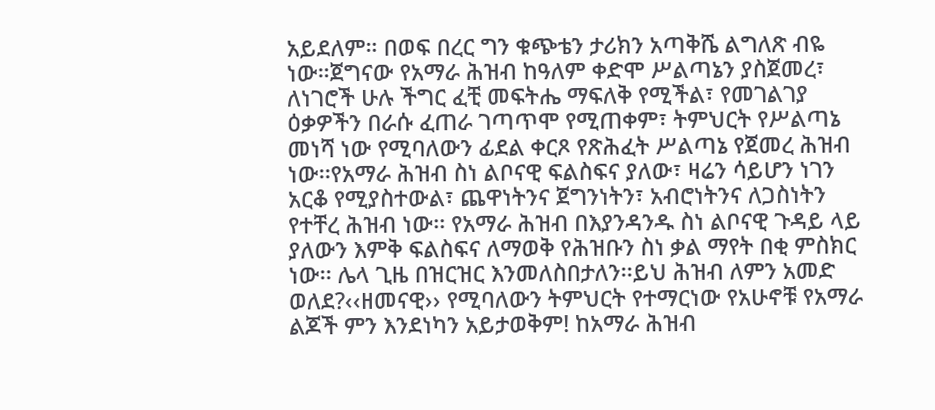አይደለም። በወፍ በረር ግን ቁጭቴን ታሪክን አጣቅሼ ልግለጽ ብዬ ነው።ጀግናው የአማራ ሕዝብ ከዓለም ቀድሞ ሥልጣኔን ያስጀመረ፣ ለነገሮች ሁሉ ችግር ፈቺ መፍትሔ ማፍለቅ የሚችል፣ የመገልገያ ዕቃዎችን በራሱ ፈጠራ ገጣጥሞ የሚጠቀም፣ ትምህርት የሥልጣኔ መነሻ ነው የሚባለውን ፊደል ቀርጾ የጽሕፈት ሥልጣኔ የጀመረ ሕዝብ ነው፡፡የአማራ ሕዝብ ስነ ልቦናዊ ፍልስፍና ያለው፣ ዛሬን ሳይሆን ነገን አርቆ የሚያስተውል፣ ጨዋነትንና ጀግንነትን፣ አብሮነትንና ለጋስነትን የተቸረ ሕዝብ ነው፡፡ የአማራ ሕዝብ በእያንዳንዱ ስነ ልቦናዊ ጉዳይ ላይ ያለውን እምቅ ፍልስፍና ለማወቅ የሕዝቡን ስነ ቃል ማየት በቂ ምስክር ነው፡፡ ሌላ ጊዜ በዝርዝር እንመለስበታለን፡፡ይህ ሕዝብ ለምን አመድ ወለደ?‹‹ዘመናዊ›› የሚባለውን ትምህርት የተማርነው የአሁኖቹ የአማራ ልጆች ምን እንደነካን አይታወቅም! ከአማራ ሕዝብ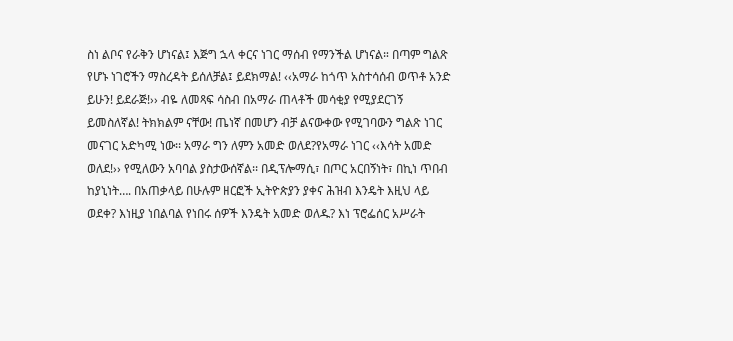ስነ ልቦና የራቅን ሆነናል፤ እጅግ ኋላ ቀርና ነገር ማሰብ የማንችል ሆነናል። በጣም ግልጽ የሆኑ ነገሮችን ማስረዳት ይሰለቻል፤ ይደክማል! ‹‹አማራ ከጎጥ አስተሳሰብ ወጥቶ አንድ ይሁን! ይደራጅ!›› ብዬ ለመጻፍ ሳስብ በአማራ ጠላቶች መሳቂያ የሚያደርገኝ ይመስለኛል! ትክክልም ናቸው! ጤነኛ በመሆን ብቻ ልናውቀው የሚገባውን ግልጽ ነገር መናገር አድካሚ ነው፡፡ አማራ ግን ለምን አመድ ወለደ?የአማራ ነገር ‹‹እሳት አመድ ወለደ!›› የሚለውን አባባል ያስታውሰኛል፡፡ በዲፕሎማሲ፣ በጦር አርበኝነት፣ በኪነ ጥበብ ከያኒነት…. በአጠቃላይ በሁሉም ዘርፎች ኢትዮጵያን ያቀና ሕዝብ እንዴት እዚህ ላይ ወደቀ? እነዚያ ነበልባል የነበሩ ሰዎች እንዴት አመድ ወለዱ? እነ ፕሮፌሰር አሥራት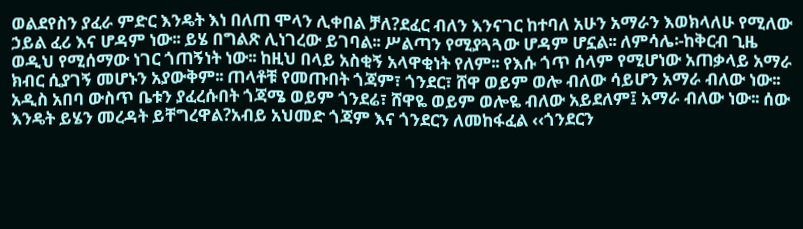ወልደየስን ያፈራ ምድር እንዴት እነ በለጠ ሞላን ሊቀበል ቻለ?ደፈር ብለን እንናገር ከተባለ አሁን አማራን እወክላለሁ የሚለው ኃይል ፈሪ እና ሆዳም ነው፡፡ ይሄ በግልጽ ሊነገረው ይገባል፡፡ ሥልጣን የሚያጓጓው ሆዳም ሆኗል፡፡ ለምሳሌ፡-ከቅርብ ጊዜ ወዲህ የሚሰማው ነገር ጎጠኝነት ነው፡፡ ከዚህ በላይ አስቂኝ አላዋቂነት የለም፡፡ የእሱ ጎጥ ሰላም የሚሆነው አጠቃላይ አማራ ክብር ሲያገኝ መሆኑን አያውቅም፡፡ ጠላቶቹ የመጡበት ጎጃም፣ ጎንደር፣ ሸዋ ወይም ወሎ ብለው ሳይሆን አማራ ብለው ነው፡፡ አዲስ አበባ ውስጥ ቤቱን ያፈረሱበት ጎጃሜ ወይም ጎንደሬ፣ ሸዋዬ ወይም ወሎዬ ብለው አይደለም፤ አማራ ብለው ነው፡፡ ሰው እንዴት ይሄን መረዳት ይቸግረዋል?አብይ አህመድ ጎጃም እና ጎንደርን ለመከፋፈል ‹‹ጎንደርን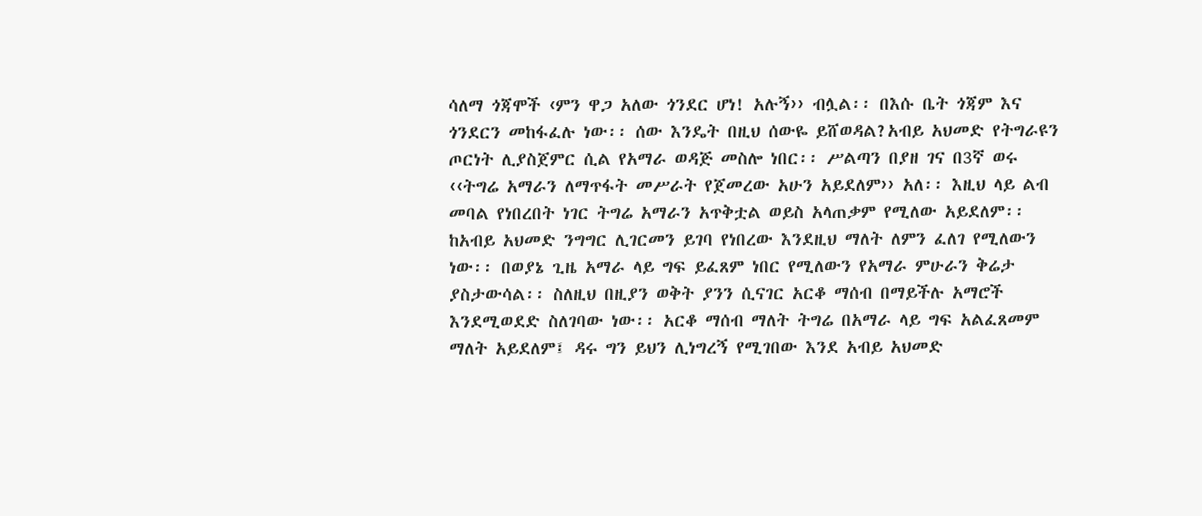ሳለማ ጎጃሞች ‹ምን ዋጋ አለው ጎንደር ሆነ! አሉኝ›› ብሏል፡፡ በእሱ ቤት ጎጃም እና ጎንደርን መከፋፈሉ ነው፡፡ ሰው እንዴት በዚህ ሰውዬ ይሸወዳል?አብይ አህመድ የትግራዩን ጦርነት ሊያስጀምር ሲል የአማራ ወዳጅ መስሎ ነበር፡፡ ሥልጣን በያዘ ገና በ3ኛ ወሩ ‹‹ትግሬ አማራን ለማጥፋት መሥራት የጀመረው አሁን አይደለም›› አለ፡፡ እዚህ ላይ ልብ መባል የነበረበት ነገር ትግሬ አማራን አጥቅቷል ወይስ አላጠቃም የሚለው አይደለም፡፡ ከአብይ አህመድ ንግግር ሊገርመን ይገባ የነበረው እንደዚህ ማለት ለምን ፈለገ የሚለውን ነው፡፡ በወያኔ ጊዜ አማራ ላይ ግፍ ይፈጸም ነበር የሚለውን የአማራ ምሁራን ቅሬታ ያስታውሳል፡፡ ስለዚህ በዚያን ወቅት ያንን ሲናገር አርቆ ማሰብ በማይችሉ አማሮች እንደሚወደድ ስለገባው ነው፡፡ አርቆ ማሰብ ማለት ትግሬ በአማራ ላይ ግፍ አልፈጸመም ማለት አይደለም፤ ዳሩ ግን ይህን ሊነግረኝ የሚገበው እንደ አብይ አህመድ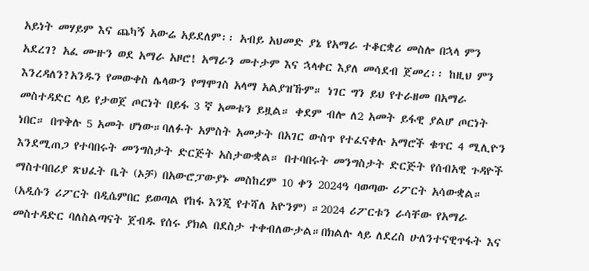አይነት መሃይም እና ጨካኝ አውሬ አይደለም፡፡ አብይ አህመድ ያኔ የአማራ ተቆርቋሪ መስሎ በኋላ ምን አደረገ? አፈ ሙዙን ወደ አማራ አዞሮ! አማራን መተታም እና ኋላቀር እያለ መሳደብ ጀመረ፡፡ ከዚህ ምን እንረዳለን?አንዱን የመውቀስ ሌላውን የማሞገስ አላማ አልያዝኹም። ነገር ግን ይህ የተራዘመ በአማራ መስተዳድር ላይ የታወጀ ጦርነት በይፋ 3 ኛ አመቱን ይዟል። ቀደም ብሎ ለ2 አመት ይፋዊ ያልሆ ጦርነት ነበር። በጥቅሉ 5 አመት ሆነው።ባለፉት አምስት አመታት በአገር ውስጥ የተፈናቀሉ አማሮች ቁጥር 4 ሚሊዮን እንደሚጠጋ የተባበሩት መንግስታት ድርጅት አስታውቋል። በተባበሩት መንግስታት ድርጅት የሰብአዊ ጉዳዮች ማስተባበሪያ ጽህፈት ቤት (ኦቻ) በአውሮፓውያኑ መስከረም 10 ቀን 2024ዓ ባወጣው ሪፖርት አሳውቋል። (አዲሱን ሪፖርት በዲሴምበር ይወጣል የከፋ እንጂ የተሻለ አዮንም) ።2024 ሪፖርቱን ራሳቸው የአማራ መስተዳድር ባለስልጣናት ጀብዱ የሰሩ ያክል በደስታ ተቀብለውታል።በክልሉ ላይ ለደረስ ሁለንተናዊጥፋት እና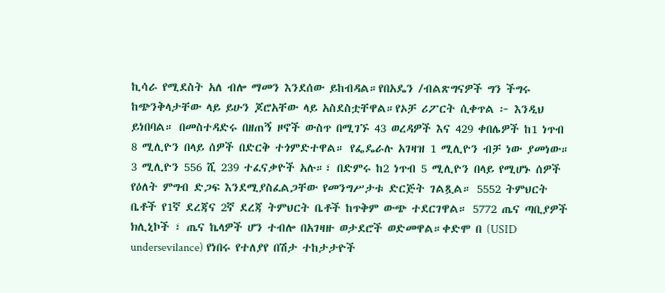ኪሳራ የሚደስት አለ ብሎ ማመን እንደሰው ይከብዳል።የበአዴን /ብልጽግናዎች ግን ችግሩ ከጭንቅላታቸው ላይ ይሁን ጆሮአቸው ላይ አስደስቷቸዋል።የኦቻ ሪፖርት ሲቀጥል ፦ እንዲህ ይነበባል። በመስተዳድሩ በዘጠኝ ዞኖች ውስጥ በሚገኙ 43 ወረዳዎች እና 429 ቀበሌዎች ከ1 ነጥብ 8 ሚሊዮን በላይ ሰዎች በድርቅ ተጎምድተዋል። የፌዴራሉ አገዛዝ 1 ሚሊዮን ብቻ ነው ያመነው። 3 ሚሊዮን 556 ሺ 239 ተፈናቃዮች አሉ።፣ በድምሩ ከ2 ነጥብ 5 ሚሊዮን በላይ የሚሆኑ ሰዎች የዕለት ምግብ ድጋፍ እንደሚያስፈልጋቸው የመንግሥታቱ ድርጅት ገልጿል። 5552 ትምህርት ቤቶች የ1ኛ ደረጃና 2ኛ ደረጃ ትምህርት ቤቶች ከጥቅም ውጭ ተደርገዋል። 5772 ጤና ጣቢያዎች ክሊኒኮች ፣ ጤና ኬላዎች ሆን ተብሎ በአገዛዙ ወታደሮች ወድመዋል።ቀድሞ በ (USID undersevilance) የነበሩ የተለያየ በሽታ ተከታታዮች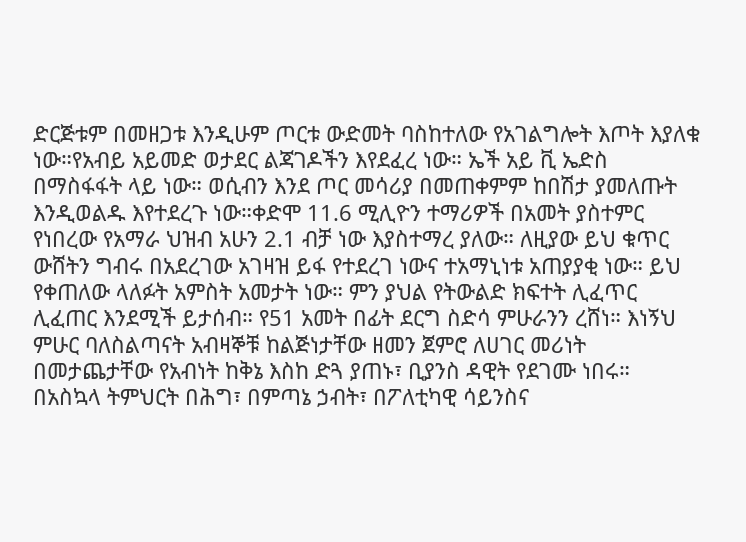ድርጅቱም በመዘጋቱ እንዲሁም ጦርቱ ውድመት ባስከተለው የአገልግሎት እጦት እያለቁ ነው።የአብይ አይመድ ወታደር ልጃገዶችን እየደፈረ ነው። ኤች አይ ቪ ኤድስ በማስፋፋት ላይ ነው። ወሲብን እንደ ጦር መሳሪያ በመጠቀምም ከበሽታ ያመለጡት እንዲወልዱ እየተደረጉ ነው።ቀድሞ 11.6 ሚሊዮን ተማሪዎች በአመት ያስተምር የነበረው የአማራ ህዝብ አሁን 2.1 ብቻ ነው እያስተማረ ያለው። ለዚያው ይህ ቁጥር ውሸትን ግብሩ በአደረገው አገዛዝ ይፋ የተደረገ ነውና ተአማኒነቱ አጠያያቂ ነው። ይህ የቀጠለው ላለፉት አምስት አመታት ነው። ምን ያህል የትውልድ ክፍተት ሊፈጥር ሊፈጠር እንደሚች ይታሰብ። የ51 አመት በፊት ደርግ ስድሳ ምሁራንን ረሸነ። እነኝህ ምሁር ባለስልጣናት አብዛኞቹ ከልጅነታቸው ዘመን ጀምሮ ለሀገር መሪነት በመታጨታቸው የአብነት ከቅኔ እስከ ድጓ ያጠኑ፣ ቢያንስ ዳዊት የደገሙ ነበሩ። በአስኳላ ትምህርት በሕግ፣ በምጣኔ ኃብት፣ በፖለቲካዊ ሳይንስና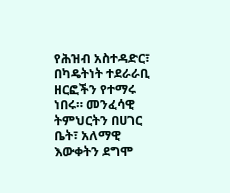የሕዝብ አስተዳድር፣ በካዴትነት ተደራራቢ ዘርፎችን የተማሩ ነበሩ። መንፈሳዊ ትምህርትን በሀገር ቤት፣ አለማዊ እውቀትን ደግሞ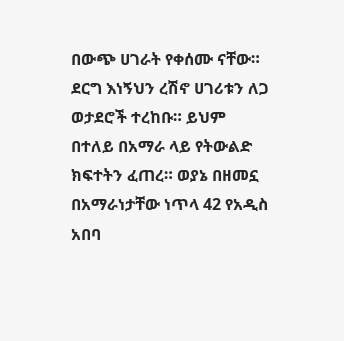በውጭ ሀገራት የቀሰሙ ናቸው። ደርግ እነኝህን ረሽኖ ሀገሪቱን ለጋ ወታደሮች ተረከቡ። ይህም በተለይ በአማራ ላይ የትውልድ ክፍተትን ፈጠረ። ወያኔ በዘመኗ በአማራነታቸው ነጥላ 42 የአዲስ አበባ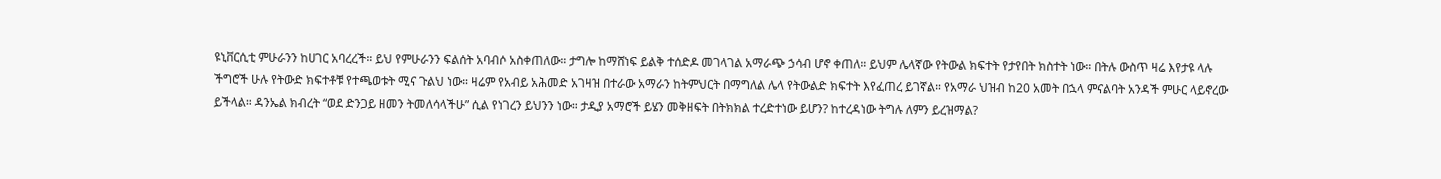ዩኒቨርሲቲ ምሁራንን ከሀገር አባረረች። ይህ የምሁራንን ፍልሰት አባብሶ አስቀጠለው። ታግሎ ከማሸነፍ ይልቅ ተሰድዶ መገላገል አማራጭ ኃሳብ ሆኖ ቀጠለ። ይህም ሌላኛው የትውል ክፍተት የታየበት ክስተት ነው። በትሉ ውስጥ ዛሬ እየታዩ ላሉ ችግሮች ሁሉ የትውድ ክፍተቶቹ የተጫወቱት ሚና ጉልህ ነው። ዛሬም የአብይ አሕመድ አገዛዝ በተራው አማራን ከትምህርት በማግለል ሌላ የትውልድ ክፍተት እየፈጠረ ይገኛል። የአማራ ህዝብ ከ20 አመት በኋላ ምናልባት አንዳች ምሁር ላይኖረው ይችላል። ዳንኤል ክብረት “ወደ ድንጋይ ዘመን ትመለሳላችሁ” ሲል የነገረን ይህንን ነው። ታዲያ አማሮች ይሄን መቅዘፍት በትክክል ተረድተነው ይሆን? ከተረዳነው ትግሉ ለምን ይረዝማል?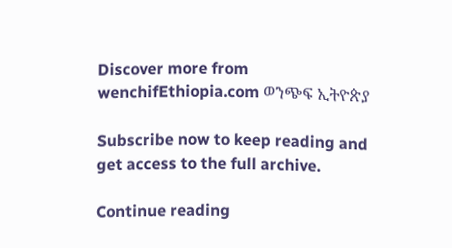Discover more from wenchifEthiopia.com ወንጭፍ ኢትዮጵያ

Subscribe now to keep reading and get access to the full archive.

Continue reading